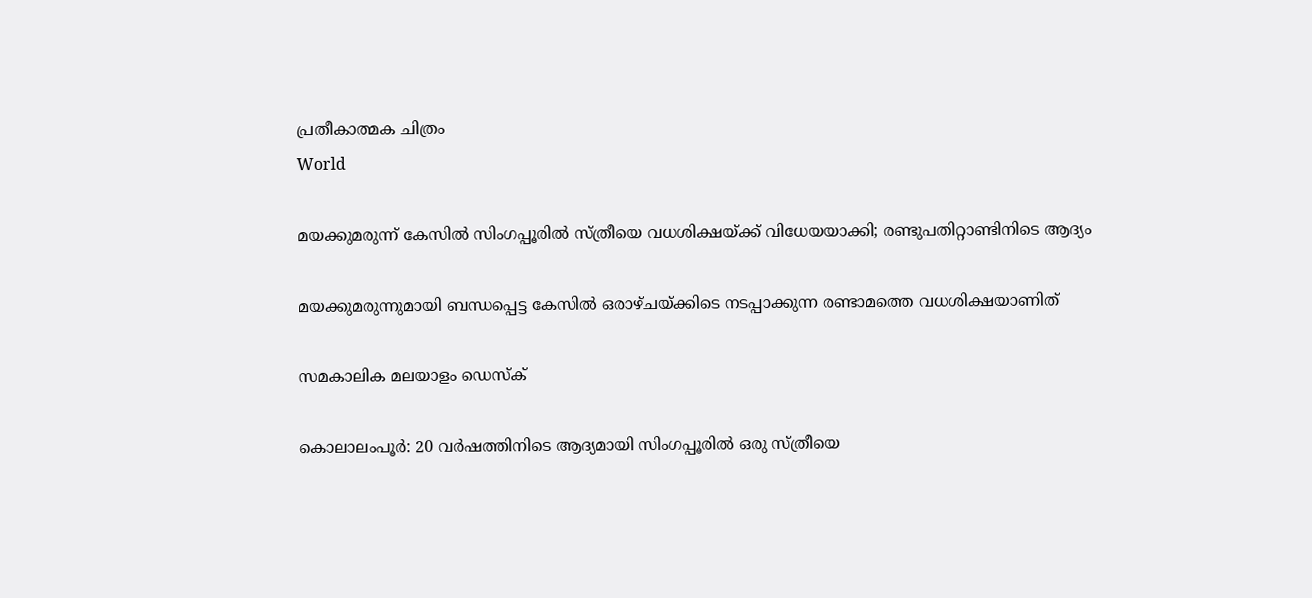പ്രതീകാത്മക ചിത്രം
World

മയക്കുമരുന്ന് കേസില്‍ സിംഗപ്പൂരില്‍ സ്ത്രീയെ വധശിക്ഷയ്ക്ക് വിധേയയാക്കി; രണ്ടുപതിറ്റാണ്ടിനിടെ ആദ്യം

മയക്കുമരുന്നുമായി ബന്ധപ്പെട്ട കേസില്‍ ഒരാഴ്ചയ്ക്കിടെ നടപ്പാക്കുന്ന രണ്ടാമത്തെ വധശിക്ഷയാണിത്

സമകാലിക മലയാളം ഡെസ്ക്

കൊലാലംപൂര്‍: 20 വര്‍ഷത്തിനിടെ ആദ്യമായി സിംഗപ്പൂരില്‍ ഒരു സ്ത്രീയെ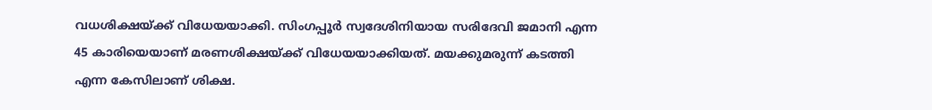വധശിക്ഷയ്ക്ക് വിധേയയാക്കി. സിംഗപ്പൂര്‍ സ്വദേശിനിയായ സരിദേവി ജമാനി എന്ന 45 കാരിയെയാണ് മരണശിക്ഷയ്ക്ക് വിധേയയാക്കിയത്. മയക്കുമരുന്ന് കടത്തി എന്ന കേസിലാണ് ശിക്ഷ.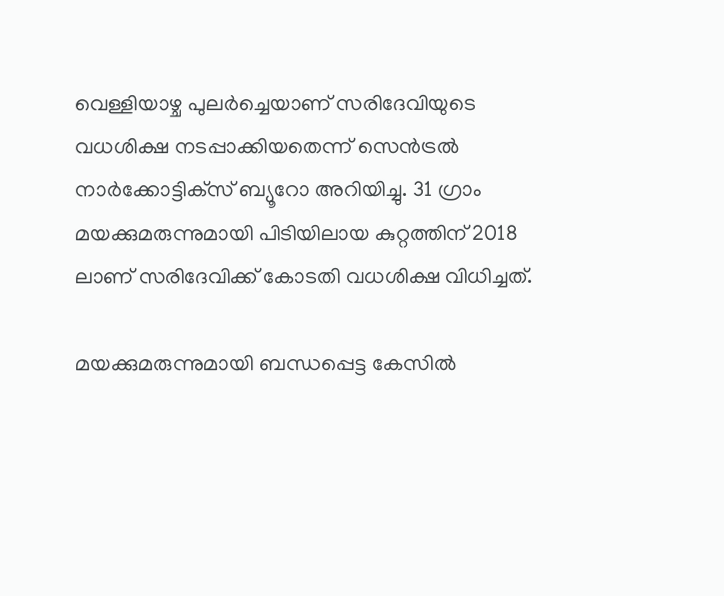വെള്ളിയാഴ്ച പുലര്‍ച്ചെയാണ് സരിദേവിയുടെ വധശിക്ഷ നടപ്പാക്കിയതെന്ന് സെന്‍ട്രല്‍ നാര്‍ക്കോട്ടിക്‌സ് ബ്യൂറോ അറിയിച്ചു. 31 ഗ്രാം മയക്കുമരുന്നുമായി പിടിയിലായ കുറ്റത്തിന് 2018 ലാണ് സരിദേവിക്ക് കോടതി വധശിക്ഷ വിധിച്ചത്.

മയക്കുമരുന്നുമായി ബന്ധപ്പെട്ട കേസില്‍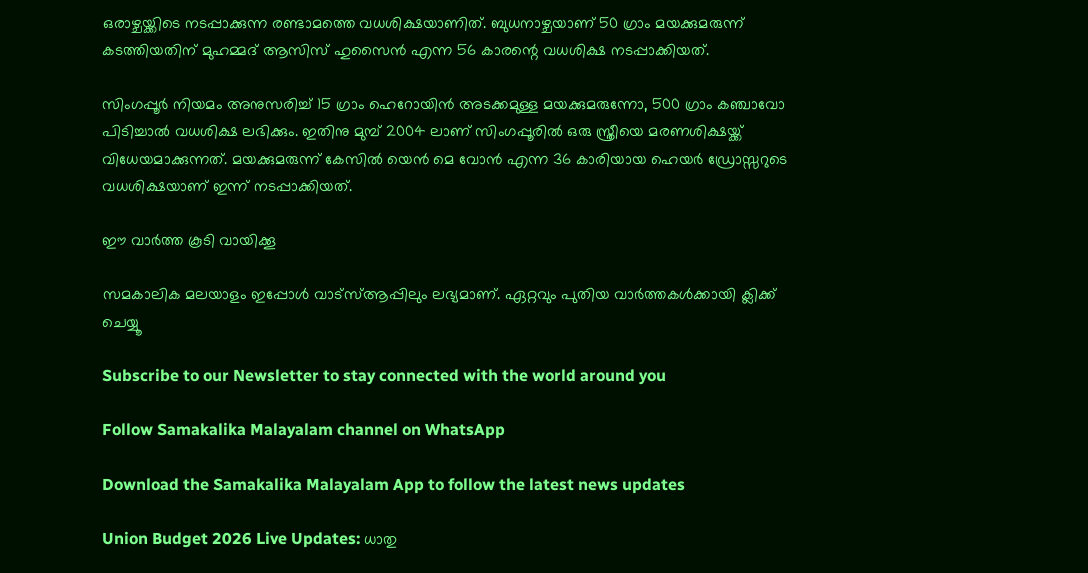ഒരാഴ്ചയ്ക്കിടെ നടപ്പാക്കുന്ന രണ്ടാമത്തെ വധശിക്ഷയാണിത്. ബുധനാഴ്ചയാണ് 50 ഗ്രാം മയക്കുമരുന്ന് കടത്തിയതിന് മുഹമ്മദ് ആസിസ് ഹുസൈന്‍ എന്ന 56 കാരന്റെ വധശിക്ഷ നടപ്പാക്കിയത്.

സിംഗപ്പൂര്‍ നിയമം അനുസരിച്ച് 15 ഗ്രാം ഹെറോയിന്‍ അടക്കമുള്ള മയക്കുമരുന്നോ, 500 ഗ്രാം കഞ്ചാവോ പിടിച്ചാല്‍ വധശിക്ഷ ലഭിക്കും. ഇതിനു മുമ്പ് 2004 ലാണ് സിംഗപ്പൂരില്‍ ഒരു സ്ത്രീയെ മരണശിക്ഷയ്ക്ക് വിധേയമാക്കുന്നത്. മയക്കുമരുന്ന് കേസില്‍ യെന്‍ മെ വോന്‍ എന്ന 36 കാരിയായ ഹെയര്‍ ഡ്രോസ്സറുടെ വധശിക്ഷയാണ് ഇന്ന് നടപ്പാക്കിയത്.

ഈ വാര്‍ത്ത കൂടി വായിക്കൂ

സമകാലിക മലയാളം ഇപ്പോള്‍ വാട്‌സ്ആപ്പിലും ലഭ്യമാണ്. ഏറ്റവും പുതിയ വാര്‍ത്തകള്‍ക്കായി ക്ലിക്ക് ചെയ്യൂ

Subscribe to our Newsletter to stay connected with the world around you

Follow Samakalika Malayalam channel on WhatsApp

Download the Samakalika Malayalam App to follow the latest news updates

Union Budget 2026 Live Updates: ധാതു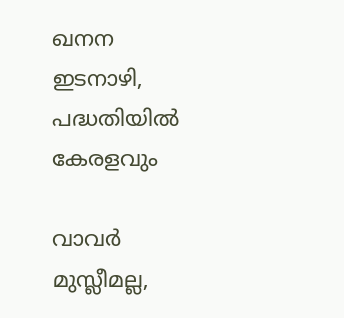ഖനന ഇടനാഴി, പദ്ധതിയില്‍ കേരളവും

വാവര്‍ മുസ്ലീമല്ല,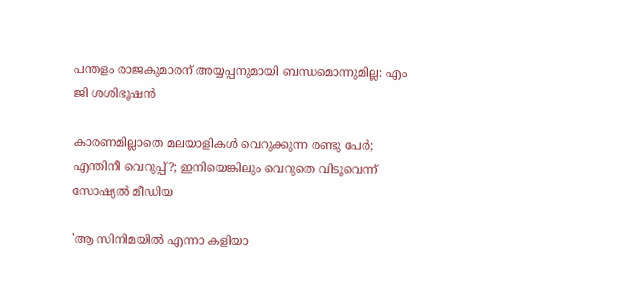പന്തളം രാജകുമാരന് അയ്യപ്പനുമായി ബന്ധമൊന്നുമില്ല: എം ജി ശശിഭൂഷന്‍

കാരണമില്ലാതെ മലയാളികള്‍ വെറുക്കുന്ന രണ്ടു പേര്‍; എന്തിനീ വെറുപ്പ്?; ഇനിയെങ്കിലും വെറുതെ വിടൂവെന്ന് സോഷ്യല്‍ മീഡിയ

'ആ സിനിമയിൽ എന്നാ കളിയാ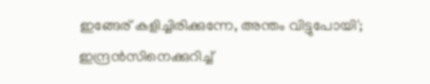ഇങ്ങേര് കളിച്ചിരിക്കുന്നേ, അന്തം വിട്ടുപോയി'; ഇന്ദ്രൻസിനെക്കുറിച്ച്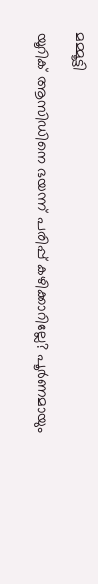മമ്മൂട്ടി

യൂറിക് ആസിഡിനെ ഭയന്ന് പരിപ്പ് കഴിക്കാറില്ലേ? പൂർണമായും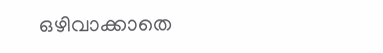ഒഴിവാക്കാതെ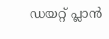ഡയറ്റ് പ്ലാൻ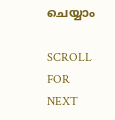ചെയ്യാം

SCROLL FOR NEXT